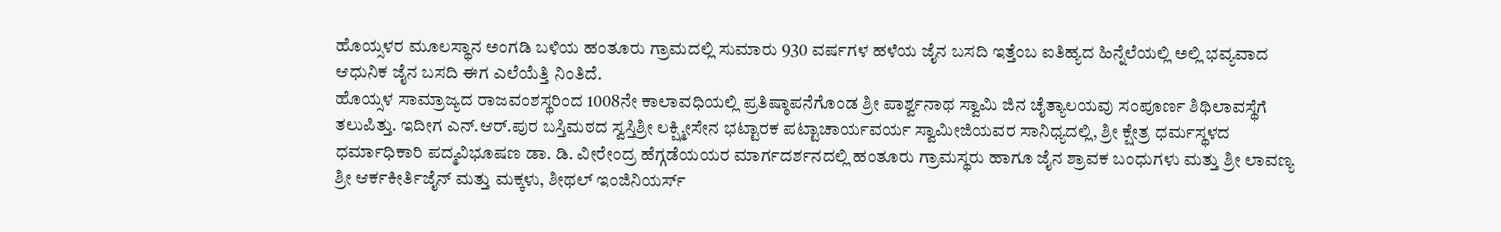ಹೊಯ್ಸಳರ ಮೂಲಸ್ಥಾನ ಅಂಗಡಿ ಬಳಿಯ ಹಂತೂರು ಗ್ರಾಮದಲ್ಲಿ ಸುಮಾರು 930 ವರ್ಷಗಳ ಹಳೆಯ ಜೈನ ಬಸದಿ ಇತ್ತೆಂಬ ಐತಿಹ್ಯದ ಹಿನ್ನೆಲೆಯಲ್ಲಿ ಅಲ್ಲಿ ಭವ್ಯವಾದ ಆಧುನಿಕ ಜೈನ ಬಸದಿ ಈಗ ಎಲೆಯೆತ್ತಿ ನಿಂತಿದೆ.
ಹೊಯ್ಸಳ ಸಾಮ್ರಾಜ್ಯದ ರಾಜವಂಶಸ್ಥರಿಂದ 1008ನೇ ಕಾಲಾವಧಿಯಲ್ಲಿ ಪ್ರತಿಷ್ಠಾಪನೆಗೊಂಡ ಶ್ರೀ ಪಾರ್ಶ್ವನಾಥ ಸ್ವಾಮಿ ಜಿನ ಚೈತ್ಯಾಲಯವು ಸಂಪೂರ್ಣ ಶಿಥಿಲಾವಸ್ಥೆಗೆ ತಲುಪಿತ್ತು. ಇದೀಗ ಎನ್.ಆರ್.ಪುರ ಬಸ್ತಿಮಠದ ಸ್ವಸ್ತಿಶ್ರೀ ಲಕ್ಷ್ಮೀಸೇನ ಭಟ್ಟಾರಕ ಪಟ್ಟಾಚಾರ್ಯವರ್ಯ ಸ್ವಾಮೀಜಿಯವರ ಸಾನಿಧ್ಯದಲ್ಲಿ, ಶ್ರೀ ಕ್ಷೇತ್ರ ಧರ್ಮಸ್ಥಳದ ಧರ್ಮಾಧಿಕಾರಿ ಪದ್ಮವಿಭೂಷಣ ಡಾ. ಡಿ. ವೀರೇಂದ್ರ ಹೆಗ್ಗಡೆಯಯರ ಮಾರ್ಗದರ್ಶನದಲ್ಲಿ ಹಂತೂರು ಗ್ರಾಮಸ್ಥರು ಹಾಗೂ ಜೈನ ಶ್ರಾವಕ ಬಂಧುಗಳು ಮತ್ತು ಶ್ರೀ ಲಾವಣ್ಯ ಶ್ರೀ ಆರ್ಕಕೀರ್ತಿಜೈನ್ ಮತ್ತು ಮಕ್ಕಳು, ಶೀಥಲ್ ಇಂಜಿನಿಯರ್ಸ್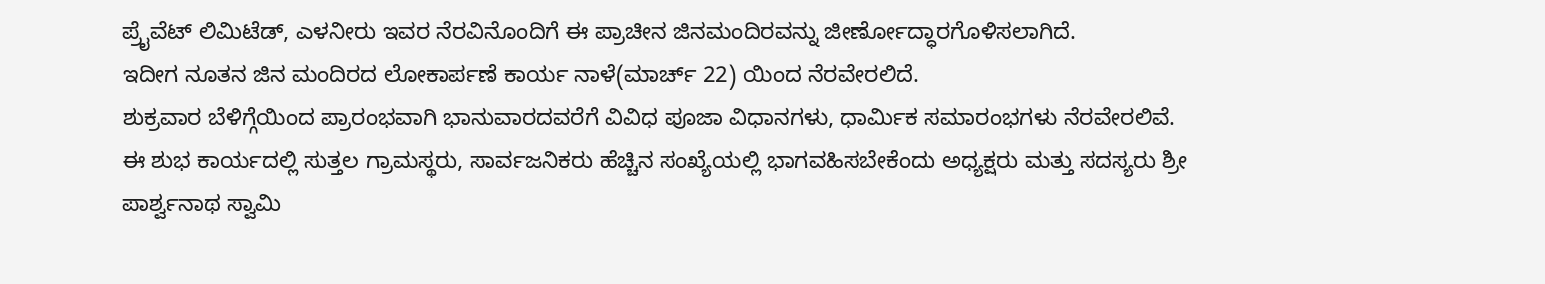ಪ್ರೈವೆಟ್ ಲಿಮಿಟೆಡ್, ಎಳನೀರು ಇವರ ನೆರವಿನೊಂದಿಗೆ ಈ ಪ್ರಾಚೀನ ಜಿನಮಂದಿರವನ್ನು ಜೀರ್ಣೋದ್ಧಾರಗೊಳಿಸಲಾಗಿದೆ.
ಇದೀಗ ನೂತನ ಜಿನ ಮಂದಿರದ ಲೋಕಾರ್ಪಣೆ ಕಾರ್ಯ ನಾಳೆ(ಮಾರ್ಚ್ 22) ಯಿಂದ ನೆರವೇರಲಿದೆ.
ಶುಕ್ರವಾರ ಬೆಳಿಗ್ಗೆಯಿಂದ ಪ್ರಾರಂಭವಾಗಿ ಭಾನುವಾರದವರೆಗೆ ವಿವಿಧ ಪೂಜಾ ವಿಧಾನಗಳು, ಧಾರ್ಮಿಕ ಸಮಾರಂಭಗಳು ನೆರವೇರಲಿವೆ.
ಈ ಶುಭ ಕಾರ್ಯದಲ್ಲಿ ಸುತ್ತಲ ಗ್ರಾಮಸ್ಥರು, ಸಾರ್ವಜನಿಕರು ಹೆಚ್ಚಿನ ಸಂಖ್ಯೆಯಲ್ಲಿ ಭಾಗವಹಿಸಬೇಕೆಂದು ಅಧ್ಯಕ್ಷರು ಮತ್ತು ಸದಸ್ಯರು ಶ್ರೀ ಪಾರ್ಶ್ವನಾಥ ಸ್ವಾಮಿ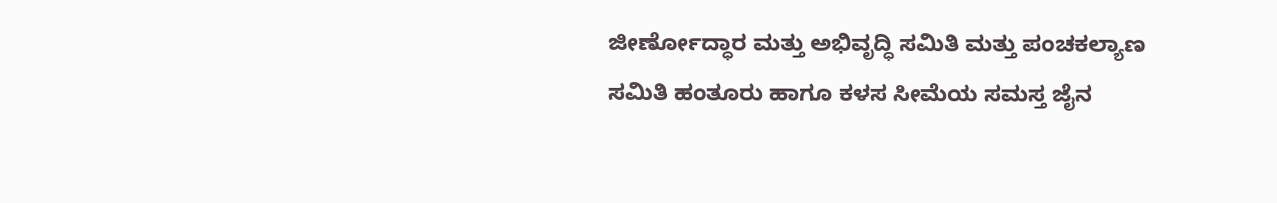ಜೀರ್ಣೋದ್ಧಾರ ಮತ್ತು ಅಭಿವೃದ್ಧಿ ಸಮಿತಿ ಮತ್ತು ಪಂಚಕಲ್ಯಾಣ ಸಮಿತಿ ಹಂತೂರು ಹಾಗೂ ಕಳಸ ಸೀಮೆಯ ಸಮಸ್ತ ಜೈನ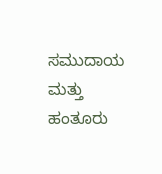ಸಮುದಾಯ ಮತ್ತು ಹಂತೂರು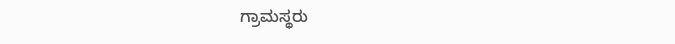ಗ್ರಾಮಸ್ಥರು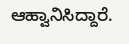ಆಹ್ವಾನಿಸಿದ್ದಾರೆ.